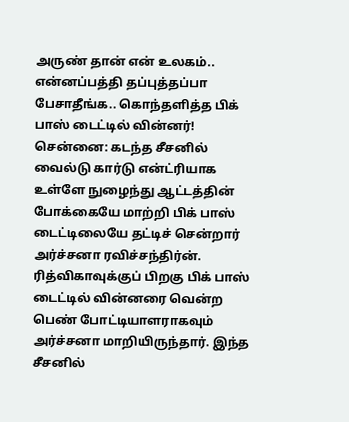அருண் தான் என் உலகம்.. என்னப்பத்தி தப்புத்தப்பா பேசாதீங்க.. கொந்தளித்த பிக் பாஸ் டைட்டில் வின்னர்!
சென்னை: கடந்த சீசனில் வைல்டு கார்டு என்ட்ரியாக உள்ளே நுழைந்து ஆட்டத்தின் போக்கையே மாற்றி பிக் பாஸ் டைட்டிலையே தட்டிச் சென்றார் அர்ச்சனா ரவிச்சந்திர்ன். ரித்விகாவுக்குப் பிறகு பிக் பாஸ் டைட்டில் வின்னரை வென்ற பெண் போட்டியாளராகவும் அர்ச்சனா மாறியிருந்தார். இந்த சீசனில்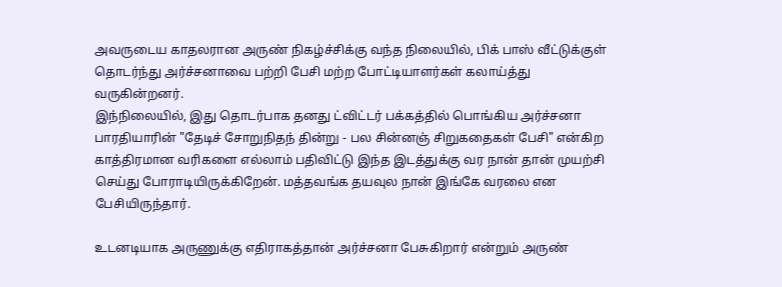அவருடைய காதலரான அருண் நிகழ்ச்சிக்கு வந்த நிலையில், பிக் பாஸ் வீட்டுக்குள் தொடர்ந்து அர்ச்சனாவை பற்றி பேசி மற்ற போட்டியாளர்கள் கலாய்த்து வருகின்றனர்.
இந்நிலையில், இது தொடர்பாக தனது ட்விட்டர் பக்கத்தில் பொங்கிய அர்ச்சனா பாரதியாரின் "தேடிச் சோறுநிதந் தின்று - பல சின்னஞ் சிறுகதைகள் பேசி" என்கிற காத்திரமான வரிகளை எல்லாம் பதிவிட்டு இந்த இடத்துக்கு வர நான் தான் முயற்சி செய்து போராடியிருக்கிறேன். மத்தவங்க தயவுல நான் இங்கே வரலை என பேசியிருந்தார்.

உடனடியாக அருணுக்கு எதிராகத்தான் அர்ச்சனா பேசுகிறார் என்றும் அருண்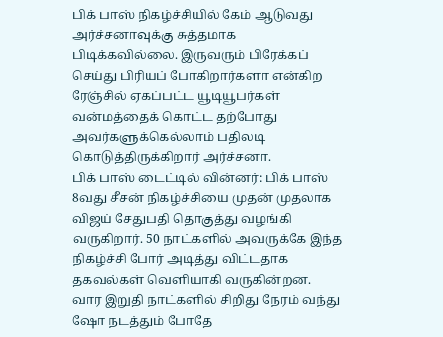பிக் பாஸ் நிகழ்ச்சியில் கேம் ஆடுவது அர்ச்சனாவுக்கு சுத்தமாக பிடிக்கவில்லை. இருவரும் பிரேக்கப் செய்து பிரியப் போகிறார்களா என்கிற ரேஞ்சில் ஏகப்பட்ட யூடியூபர்கள் வன்மத்தைக் கொட்ட தற்போது அவர்களுக்கெல்லாம் பதிலடி கொடுத்திருக்கிறார் அர்ச்சனா.
பிக் பாஸ் டைட்டில் வின்னர்: பிக் பாஸ் 8வது சீசன் நிகழ்ச்சியை முதன் முதலாக விஜய் சேதுபதி தொகுத்து வழங்கி வருகிறார். 50 நாட்களில் அவருக்கே இந்த நிகழ்ச்சி போர் அடித்து விட்டதாக தகவல்கள் வெளியாகி வருகின்றன. வார இறுதி நாட்களில் சிறிது நேரம் வந்து ஷோ நடத்தும் போதே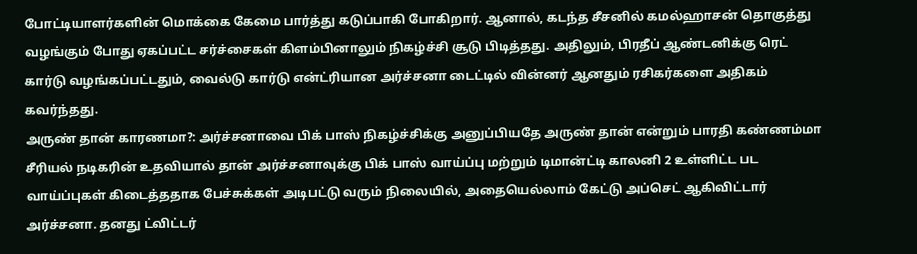போட்டியாளர்களின் மொக்கை கேமை பார்த்து கடுப்பாகி போகிறார். ஆனால், கடந்த சீசனில் கமல்ஹாசன் தொகுத்து வழங்கும் போது ஏகப்பட்ட சர்ச்சைகள் கிளம்பினாலும் நிகழ்ச்சி சூடு பிடித்தது. அதிலும், பிரதீப் ஆண்டனிக்கு ரெட் கார்டு வழங்கப்பட்டதும், வைல்டு கார்டு என்ட்ரியான அர்ச்சனா டைட்டில் வின்னர் ஆனதும் ரசிகர்களை அதிகம் கவர்ந்தது.
அருண் தான் காரணமா?: அர்ச்சனாவை பிக் பாஸ் நிகழ்ச்சிக்கு அனுப்பியதே அருண் தான் என்றும் பாரதி கண்ணம்மா சீரியல் நடிகரின் உதவியால் தான் அர்ச்சனாவுக்கு பிக் பாஸ் வாய்ப்பு மற்றும் டிமான்ட்டி காலனி 2 உள்ளிட்ட பட வாய்ப்புகள் கிடைத்ததாக பேச்சுக்கள் அடிபட்டு வரும் நிலையில், அதையெல்லாம் கேட்டு அப்செட் ஆகிவிட்டார் அர்ச்சனா. தனது ட்விட்டர்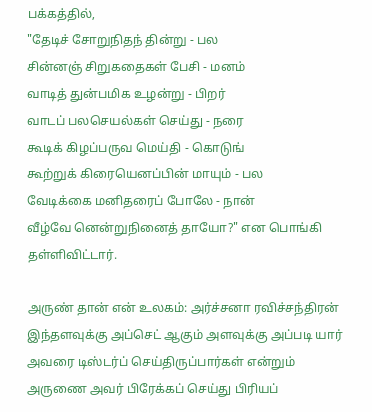பக்கத்தில்,
"தேடிச் சோறுநிதந் தின்று - பல
சின்னஞ் சிறுகதைகள் பேசி - மனம்
வாடித் துன்பமிக உழன்று - பிறர்
வாடப் பலசெயல்கள் செய்து - நரை
கூடிக் கிழப்பருவ மெய்தி - கொடுங்
கூற்றுக் கிரையெனப்பின் மாயும் - பல
வேடிக்கை மனிதரைப் போலே - நான்
வீழ்வே னென்றுநினைத் தாயோ?" என பொங்கி தள்ளிவிட்டார்.

அருண் தான் என் உலகம்: அர்ச்சனா ரவிச்சந்திரன் இந்தளவுக்கு அப்செட் ஆகும் அளவுக்கு அப்படி யார் அவரை டிஸ்டர்ப் செய்திருப்பார்கள் என்றும் அருணை அவர் பிரேக்கப் செய்து பிரியப்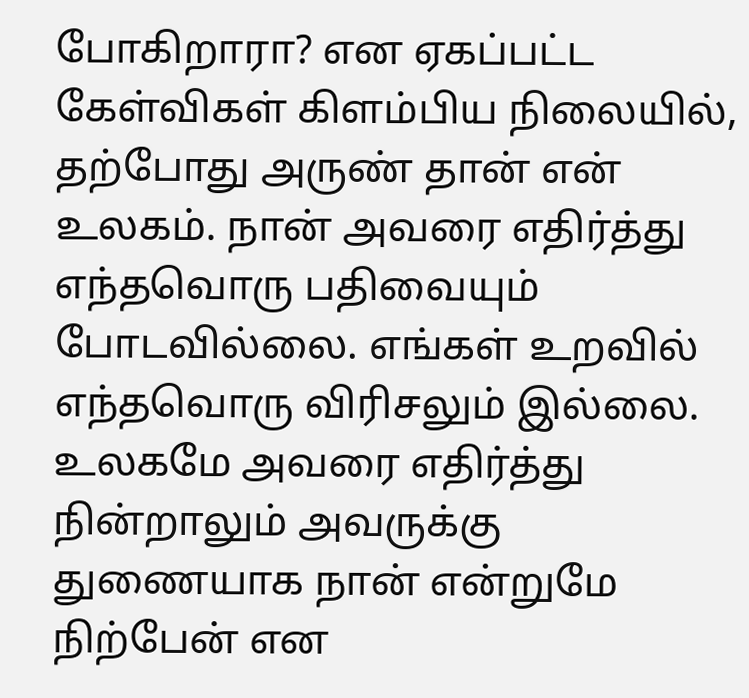போகிறாரா? என ஏகப்பட்ட கேள்விகள் கிளம்பிய நிலையில், தற்போது அருண் தான் என் உலகம். நான் அவரை எதிர்த்து எந்தவொரு பதிவையும் போடவில்லை. எங்கள் உறவில் எந்தவொரு விரிசலும் இல்லை. உலகமே அவரை எதிர்த்து நின்றாலும் அவருக்கு துணையாக நான் என்றுமே நிற்பேன் என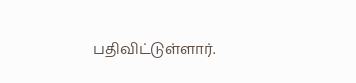பதிவிட்டுள்ளார்.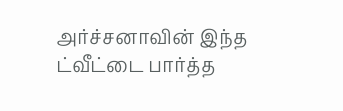அர்ச்சனாவின் இந்த ட்வீட்டை பார்த்த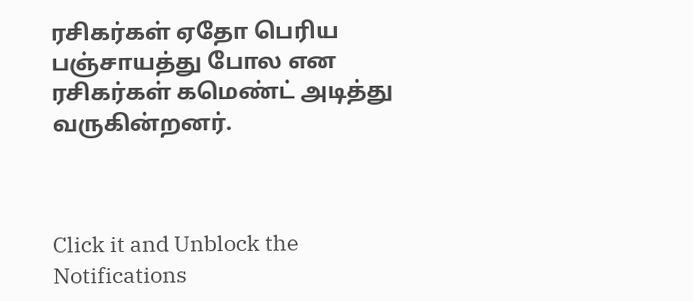ரசிகர்கள் ஏதோ பெரிய பஞ்சாயத்து போல என ரசிகர்கள் கமெண்ட் அடித்து வருகின்றனர்.



Click it and Unblock the Notifications